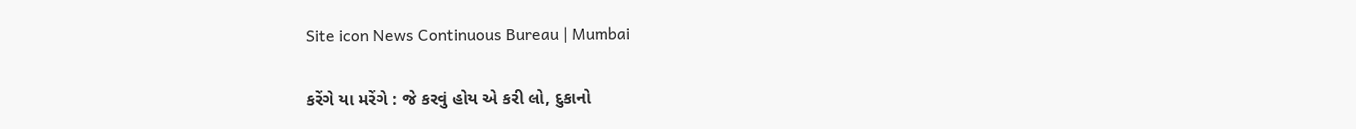Site icon News Continuous Bureau | Mumbai

કરેંગે યા મરેંગે : જે કરવું હોય એ કરી લો, દુકાનો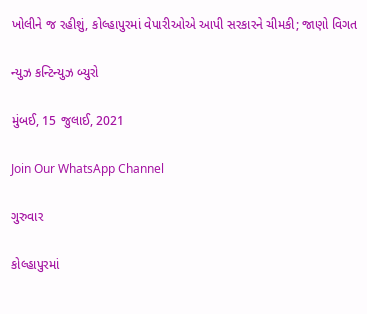ખોલીને જ રહીશું, કોલ્હાપુરમાં વેપારીઓએ આપી સરકારને ચીમકી; જાણો વિગત

ન્યુઝ કન્ટિન્યુઝ બ્યુરો

મુંબઈ, 15 જુલાઈ, 2021

Join Our WhatsApp Channel

ગુરુવાર

કોલ્હાપુરમાં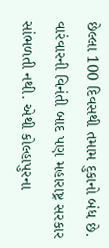છેલ્લા 100 દિવસથી તમામ દુકાનો બંધ છે. વારંવારની વિનંતી બાદ પણ મહારાષ્ટ્ર સરકાર  સાંભળતી નથી. એથી કોલ્હાપુરના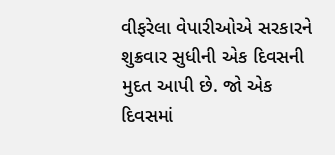વીફરેલા વેપારીઓએ સરકારને શુક્રવાર સુધીની એક દિવસની મુદત આપી છે. જો એક દિવસમાં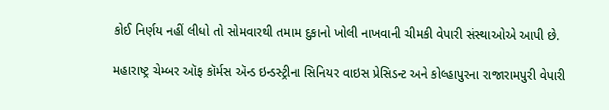કોઈ નિર્ણય નહીં લીધો તો સોમવારથી તમામ દુકાનો ખોલી નાખવાની ચીમકી વેપારી સંસ્થાઓએ આપી છે.

મહારાષ્ટ્ર ચેમ્બર ઑફ કૉર્મસ ઍન્ડ ઇન્ડસ્ટ્રીના સિનિયર વાઇસ પ્રેસિડન્ટ અને કોલ્હાપુરના રાજારામપુરી વેપારી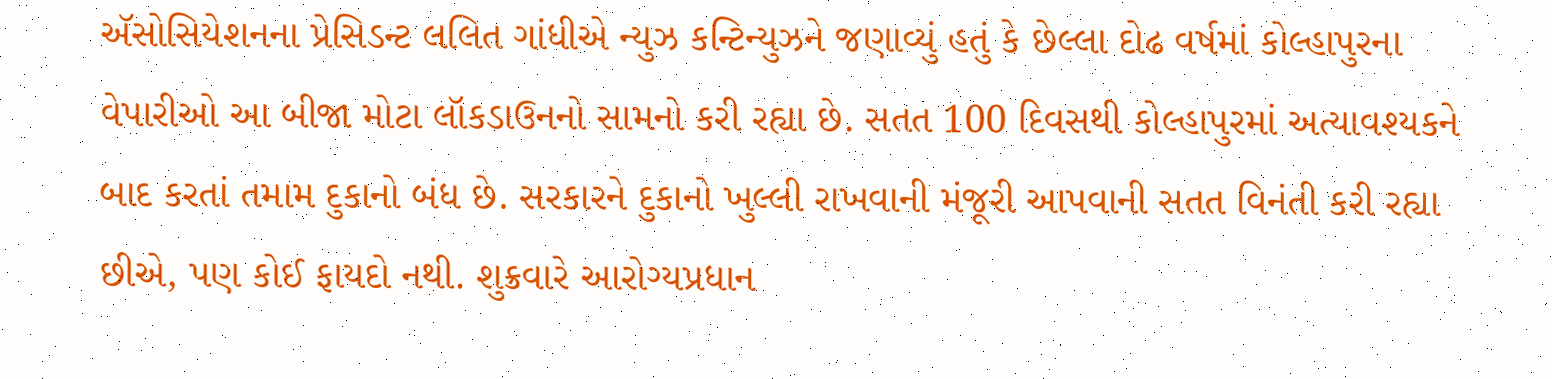ઍસોસિયેશનના પ્રેસિડન્ટ લલિત ગાંધીએ ન્યુઝ કન્ટિન્યુઝને જણાવ્યું હતું કે છેલ્લા દોઢ વર્ષમાં કોલ્હાપુરના વેપારીઓ આ બીજા મોટા લૉકડાઉનનો સામનો કરી રહ્યા છે. સતત 100 દિવસથી કોલ્હાપુરમાં અત્યાવશ્યકને બાદ કરતાં તમામ દુકાનો બંધ છે. સરકારને દુકાનો ખુલ્લી રાખવાની મંજૂરી આપવાની સતત વિનંતી કરી રહ્યા છીએ, પણ કોઈ ફાયદો નથી. શુક્રવારે આરોગ્યપ્રધાન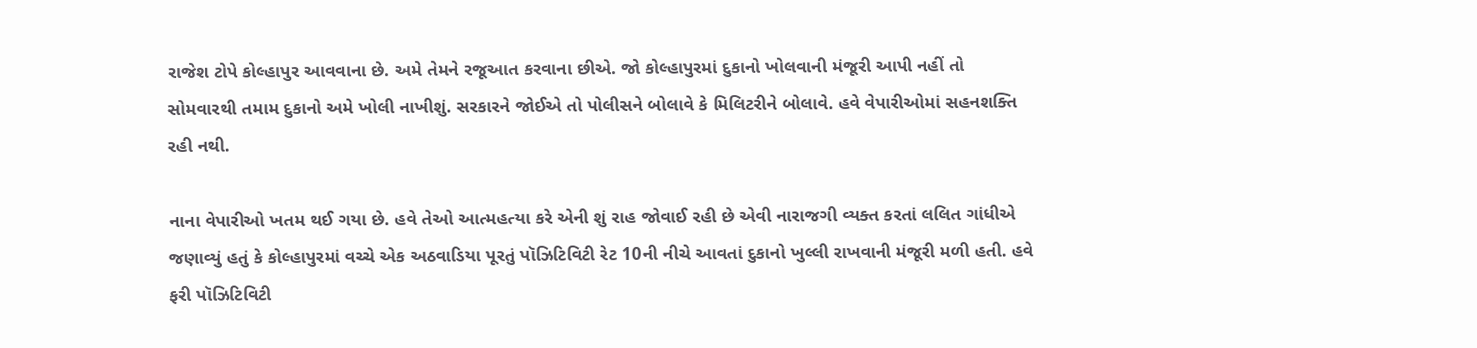રાજેશ ટોપે કોલ્હાપુર આવવાના છે. અમે તેમને રજૂઆત કરવાના છીએ. જો કોલ્હાપુરમાં દુકાનો ખોલવાની મંજૂરી આપી નહીં તો સોમવારથી તમામ દુકાનો અમે ખોલી નાખીશું. સરકારને જોઈએ તો પોલીસને બોલાવે કે મિલિટરીને બોલાવે. હવે વેપારીઓમાં સહનશક્તિ રહી નથી.

નાના વેપારીઓ ખતમ થઈ ગયા છે. હવે તેઓ આત્મહત્યા કરે એની શું રાહ જોવાઈ રહી છે એવી નારાજગી વ્યક્ત કરતાં લલિત ગાંધીએ જણાવ્યું હતું કે કોલ્હાપુરમાં વચ્ચે એક અઠવાડિયા પૂરતું પૉઝિટિવિટી રેટ 10ની નીચે આવતાં દુકાનો ખુલ્લી રાખવાની મંજૂરી મળી હતી. હવે ફરી પૉઝિટિવિટી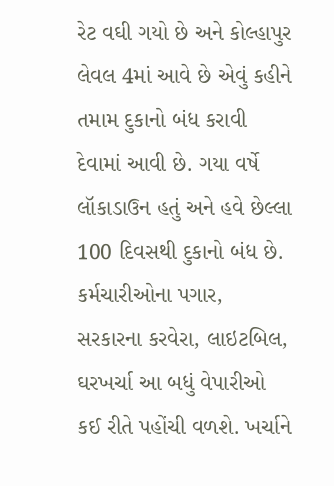રેટ વઘી ગયો છે અને કોલ્હાપુર લેવલ 4માં આવે છે એવું કહીને તમામ દુકાનો બંધ કરાવી દેવામાં આવી છે. ગયા વર્ષે લૉકાડાઉન હતું અને હવે છેલ્લા 100 દિવસથી દુકાનો બંધ છે. કર્મચારીઓના પગાર, સરકારના કરવેરા, લાઇટબિલ, ઘરખર્ચા આ બધું વેપારીઓ કઈ રીતે પહોંચી વળશે. ખર્ચાને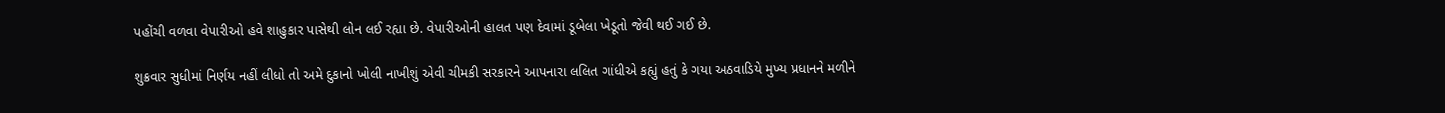પહોંચી વળવા વેપારીઓ હવે શાહુકાર પાસેથી લોન લઈ રહ્યા છે. વેપારીઓની હાલત પણ દેવામાં ડૂબેલા ખેડૂતો જેવી થઈ ગઈ છે.

શુક્રવાર સુધીમાં નિર્ણય નહીં લીધો તો અમે દુકાનો ખોલી નાખીશું એવી ચીમકી સરકારને આપનારા લલિત ગાંધીએ કહ્યું હતું કે ગયા અઠવાડિયે મુખ્ય પ્રધાનને મળીને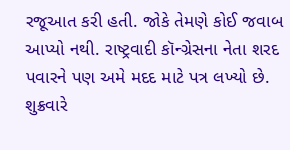રજૂઆત કરી હતી. જોકે તેમણે કોઈ જવાબ આપ્યો નથી. રાષ્ટ્રવાદી કૉન્ગ્રેસના નેતા શરદ પવારને પણ અમે મદદ માટે પત્ર લખ્યો છે. શુક્રવારે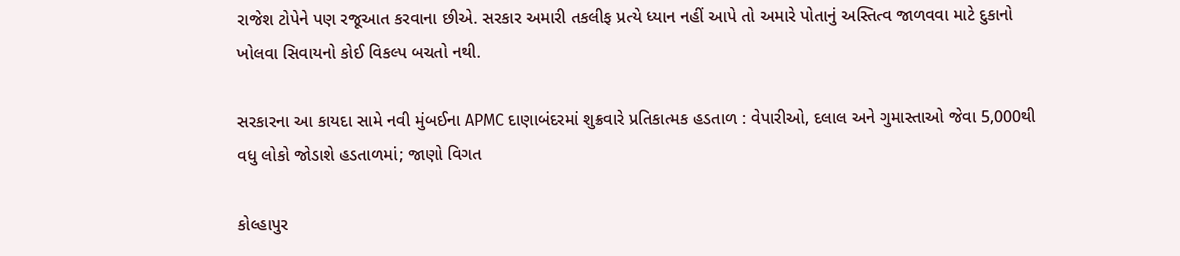રાજેશ ટોપેને પણ રજૂઆત કરવાના છીએ. સરકાર અમારી તકલીફ પ્રત્યે ધ્યાન નહીં આપે તો અમારે પોતાનું અસ્તિત્વ જાળવવા માટે દુકાનો ખોલવા સિવાયનો કોઈ વિકલ્પ બચતો નથી.

સરકારના આ કાયદા સામે નવી મુંબઈના APMC દાણાબંદરમાં શુક્રવારે પ્રતિકાત્મક હડતાળ : વેપારીઓ, દલાલ અને ગુમાસ્તાઓ જેવા 5,000થી વધુ લોકો જોડાશે હડતાળમાં; જાણો વિગત

કોલ્હાપુર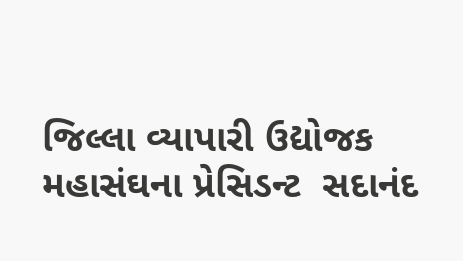જિલ્લા વ્યાપારી ઉદ્યોજક મહાસંઘના પ્રેસિડન્ટ  સદાનંદ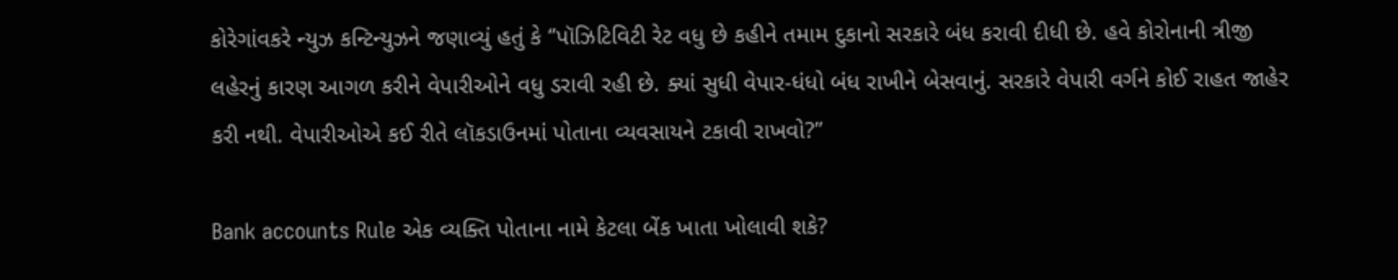કોરેગાંવકરે ન્યુઝ કન્ટિન્યુઝને જણાવ્યું હતું કે ‘’પૉઝિટિવિટી રેટ વધુ છે કહીને તમામ દુકાનો સરકારે બંધ કરાવી દીધી છે. હવે કોરોનાની ત્રીજી લહેરનું કારણ આગળ કરીને વેપારીઓને વધુ ડરાવી રહી છે. ક્યાં સુધી વેપાર-ધંધો બંધ રાખીને બેસવાનું. સરકારે વેપારી વર્ગને કોઈ રાહત જાહેર કરી નથી. વેપારીઓએ કઈ રીતે લૉકડાઉનમાં પોતાના વ્યવસાયને ટકાવી રાખવો?’’

Bank accounts Rule એક વ્યક્તિ પોતાના નામે કેટલા બેંક ખાતા ખોલાવી શકે?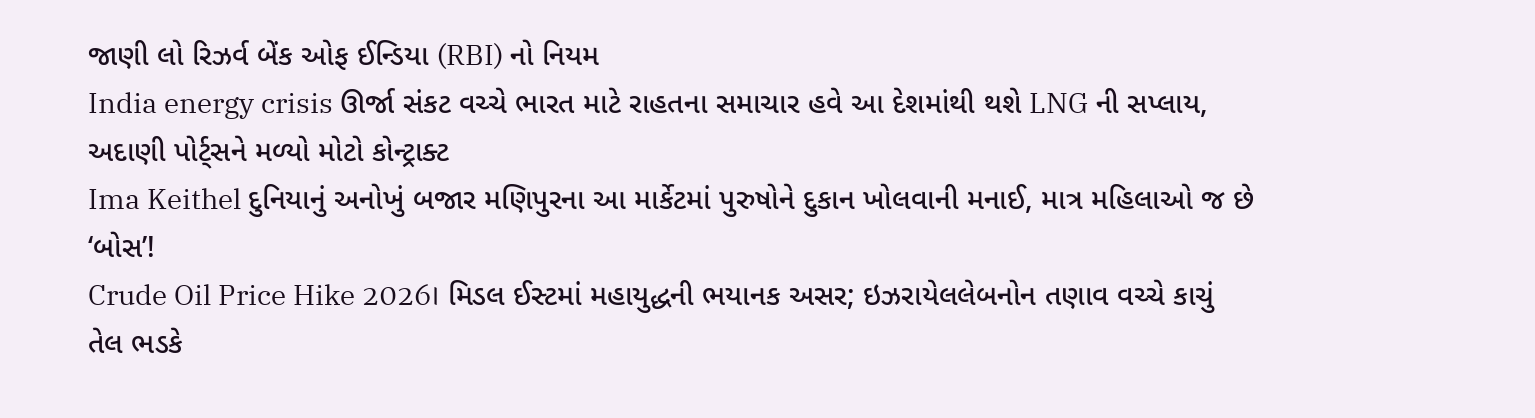જાણી લો રિઝર્વ બેંક ઓફ ઈન્ડિયા (RBI) નો નિયમ
India energy crisis ઊર્જા સંકટ વચ્ચે ભારત માટે રાહતના સમાચાર હવે આ દેશમાંથી થશે LNG ની સપ્લાય, અદાણી પોર્ટ્સને મળ્યો મોટો કોન્ટ્રાક્ટ
Ima Keithel દુનિયાનું અનોખું બજાર મણિપુરના આ માર્કેટમાં પુરુષોને દુકાન ખોલવાની મનાઈ, માત્ર મહિલાઓ જ છે ‘બોસ’!
Crude Oil Price Hike 2026। મિડલ ઈસ્ટમાં મહાયુદ્ધની ભયાનક અસર; ઇઝરાયેલલેબનોન તણાવ વચ્ચે કાચું તેલ ભડકે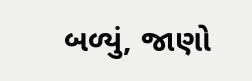બળ્યું, જાણો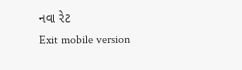નવા રેટ
Exit mobile version